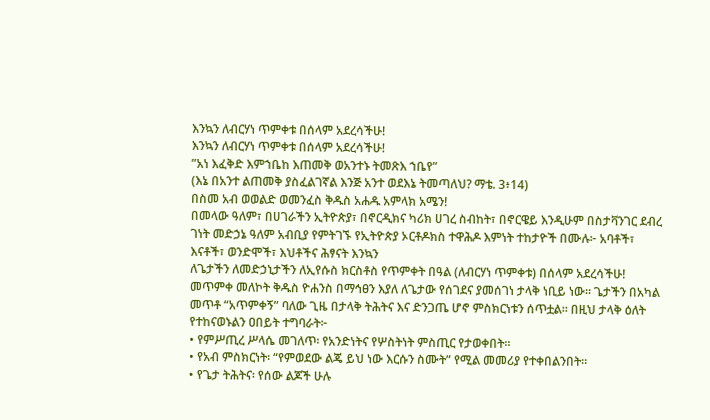እንኳን ለብርሃነ ጥምቀቱ በሰላም አደረሳችሁ!
እንኳን ለብርሃነ ጥምቀቱ በሰላም አደረሳችሁ!
”አነ እፈቅድ እምኀቤከ እጠመቅ ወአንተኑ ትመጽእ ኀቤየ”
(እኔ በአንተ ልጠመቅ ያስፈልገኛል እንጅ አንተ ወደእኔ ትመጣለህ? ማቴ. 3፥14)
በስመ አብ ወወልድ ወመንፈስ ቅዱስ አሐዱ አምላክ አሜን!
በመላው ዓለም፣ በሀገራችን ኢትዮጵያ፣ በኖርዲክና ካሪክ ሀገረ ስብከት፣ በኖርዌይ እንዲሁም በስታቫንገር ደብረ ገነት መድኃኔ ዓለም አብቢያ የምትገኙ የኢትዮጵያ ኦርቶዶክስ ተዋሕዶ እምነት ተከታዮች በሙሉ፦ አባቶች፣ እናቶች፣ ወንድሞች፣ እህቶችና ሕፃናት እንኳን
ለጌታችን ለመድኃኒታችን ለኢየሱስ ክርስቶስ የጥምቀት በዓል (ለብርሃነ ጥምቀቱ) በሰላም አደረሳችሁ!
መጥምቀ መለኮት ቅዱስ ዮሐንስ በማኅፀን እያለ ለጌታው የሰገደና ያመሰገነ ታላቅ ነቢይ ነው። ጌታችን በአካል መጥቶ “አጥምቀኝ” ባለው ጊዜ በታላቅ ትሕትና እና ድንጋጤ ሆኖ ምስክርነቱን ሰጥቷል። በዚህ ታላቅ ዕለት የተከናወኑልን ዐበይት ተግባራት፦
• የምሥጢረ ሥላሴ መገለጥ፡ የአንድነትና የሦስትነት ምስጢር የታወቀበት።
• የአብ ምስክርነት፡ “የምወደው ልጄ ይህ ነው እርሱን ስሙት” የሚል መመሪያ የተቀበልንበት።
• የጌታ ትሕትና፡ የሰው ልጆች ሁሉ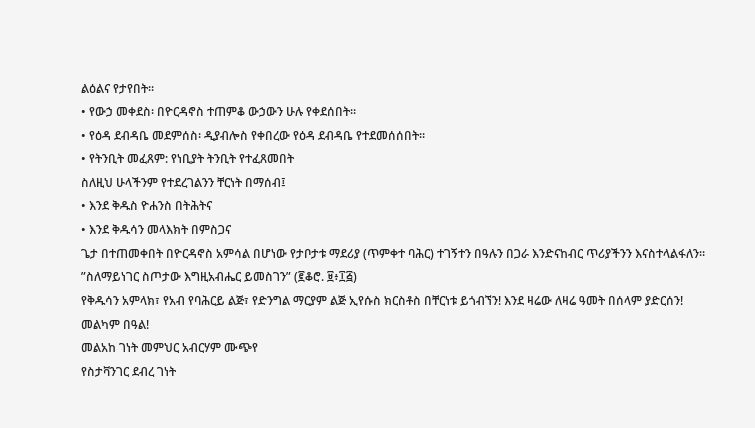ልዕልና የታየበት።
• የውኃ መቀደስ፡ በዮርዳኖስ ተጠምቆ ውኃውን ሁሉ የቀደሰበት።
• የዕዳ ደብዳቤ መደምሰስ፡ ዲያብሎስ የቀበረው የዕዳ ደብዳቤ የተደመሰሰበት።
• የትንቢት መፈጸም: የነቢያት ትንቢት የተፈጸመበት
ስለዚህ ሁላችንም የተደረገልንን ቸርነት በማሰብ፤
• እንደ ቅዱስ ዮሐንስ በትሕትና
• እንደ ቅዱሳን መላእክት በምስጋና
ጌታ በተጠመቀበት በዮርዳኖስ አምሳል በሆነው የታቦታቱ ማደሪያ (ጥምቀተ ባሕር) ተገኝተን በዓሉን በጋራ እንድናከብር ጥሪያችንን እናስተላልፋለን።
”ስለማይነገር ስጦታው እግዚአብሔር ይመስገን” (፪ቆሮ. ፱፥፲፭)
የቅዱሳን አምላክ፣ የአብ የባሕርይ ልጅ፣ የድንግል ማርያም ልጅ ኢየሱስ ክርስቶስ በቸርነቱ ይጎብኘን! እንደ ዛሬው ለዛሬ ዓመት በሰላም ያድርሰን!
መልካም በዓል!
መልአከ ገነት መምህር አብርሃም ሙጭየ
የስታቫንገር ደብረ ገነት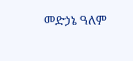መድኃኔ ዓለም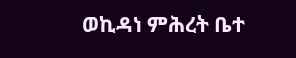ወኪዳነ ምሕረት ቤተ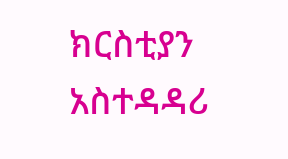ክርስቲያን አስተዳዳሪ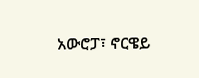አውሮፓ፣ ኖርዌይ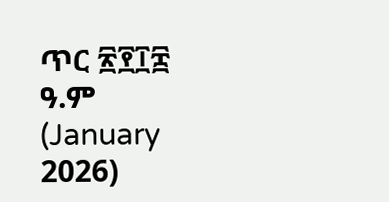ጥር ፳፻፲፰ ዓ.ም (January 2026)